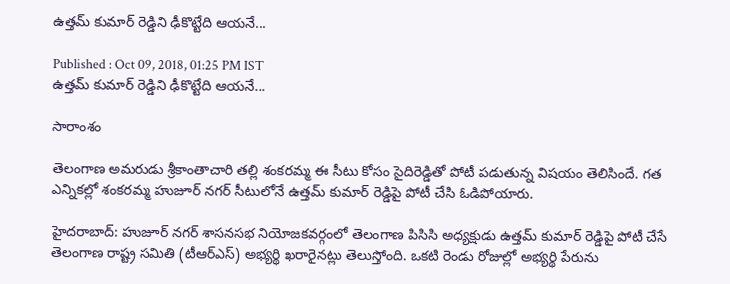ఉత్తమ్ కుమార్ రెడ్డిని ఢీకొట్టేది ఆయనే...

Published : Oct 09, 2018, 01:25 PM IST
ఉత్తమ్ కుమార్ రెడ్డిని ఢీకొట్టేది ఆయనే...

సారాంశం

తెలంగాణ అమరుడు శ్రీకాంతాచారి తల్లి శంకరమ్మ ఈ సీటు కోసం సైదిరెడ్డితో పోటీ పడుతున్న విషయం తెలిసిందే. గత ఎన్నికల్లో శంకరమ్మ హుజూర్ నగర్ సీటులోనే ఉత్తమ్ కుమార్ రెడ్డిపై పోటీ చేసి ఓడిపోయారు.

హైదరాబాద్: హుజూర్ నగర్ శాసనసభ నియోజకవర్గంలో తెలంగాణ పిసిసి అధ్యక్షుడు ఉత్తమ్ కుమార్ రెడ్డిపై పోటీ చేసే తెలంగాణ రాష్ట్ర సమితి (టీఆర్ఎస్) అభ్యర్థి ఖరారైనట్లు తెలుస్తోంది. ఒకటి రెండు రోజుల్లో అభ్యర్థి పేరును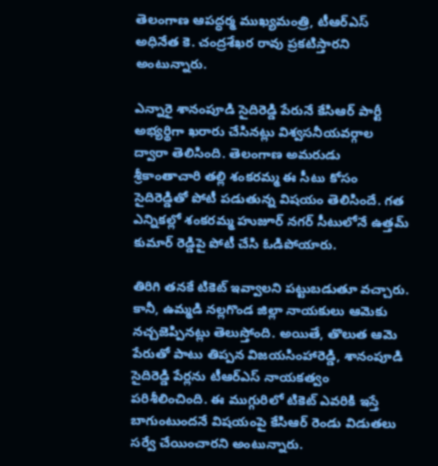తెలంగాణ ఆపద్ధర్మ ముఖ్యమంత్రి, టీఆర్ఎస్ అధినేత కె. చంద్రశేఖర రావు ప్రకటిస్తారని అంటున్నారు.

ఎన్నారై శానంపూడి సైదిరెడ్డి పేరునే కేసిఆర్ పార్టీ అభ్యర్థిగా ఖరారు చేసినట్లు విశ్వసనీయవర్గాల ద్వారా తెలిసింది. తెలంగాణ అమరుడు శ్రీకాంతాచారి తల్లి శంకరమ్మ ఈ సీటు కోసం సైదిరెడ్డితో పోటీ పడుతున్న విషయం తెలిసిందే. గత ఎన్నికల్లో శంకరమ్మ హుజూర్ నగర్ సీటులోనే ఉత్తమ్ కుమార్ రెడ్డిపై పోటీ చేసి ఓడిపోయారు.

తిరిగి తనకే టికెట్ ఇవ్వాలని పట్టుబడుతూ వచ్చారు. కానీ, ఉమ్మడి నల్లగొండ జిల్లా నాయకులు ఆమెకు నచ్చజెప్పినట్లు తెలుస్తోంది. అయితే, తొలుత ఆమె పేరుతో పాటు తిప్పన విజయసింహారెడ్డి, శానంపూడి సైదిరెడ్డి పేర్లను టీఆర్ఎస్ నాయకత్వం పరిశీలించింది. ఈ ముగ్గురిలో టికెట్ ఎవరికి ఇస్తే బాగుంటుందనే విషయంపై కేసిఆర్ రెండు విడుతలు సర్వే చేయించారని అంటున్నారు.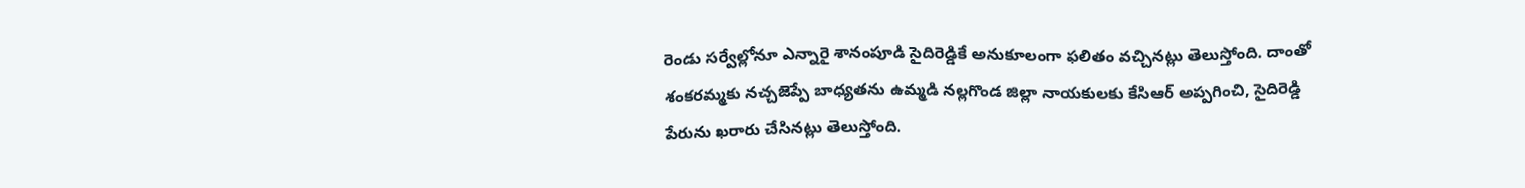రెండు సర్వేల్లోనూ ఎన్నారై శానంపూడి సైదిరెడ్డికే అనుకూలంగా ఫలితం వచ్చినట్లు తెలుస్తోంది. దాంతో శంకరమ్మకు నచ్చజెప్పే బాధ్యతను ఉమ్మడి నల్లగొండ జిల్లా నాయకులకు కేసిఆర్ అప్పగించి, సైదిరెడ్డి పేరును ఖరారు చేసినట్లు తెలుస్తోంది.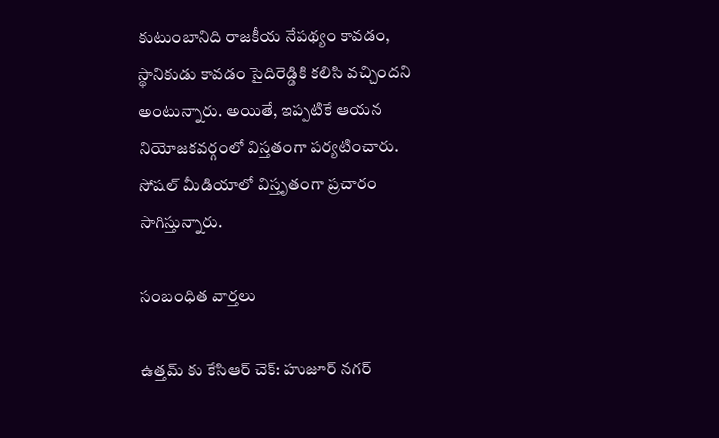కుటుంబానిది రాజకీయ నేపథ్యం కావడం, స్థానికుడు కావడం సైదిరెడ్డికి కలిసి వచ్చిందని అంటున్నారు. అయితే, ఇప్పటికే ఆయన నియోజకవర్గంలో విస్తతంగా పర్యటించారు. సోషల్ మీడియాలో విస్తృతంగా ప్రచారం సాగిస్తున్నారు.

సంబంధిత వార్తలు

ఉత్తమ్ కు కేసిఆర్ చెక్: హుజూర్ నగర్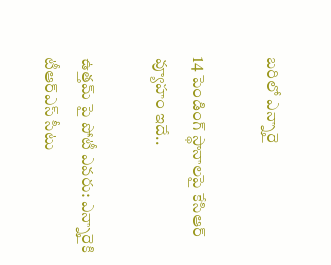బరిలో ఎన్నారై

14 పెండింగ్ స్థానాలపై కేసిఆర్ వ్యూహం ఇదే..

ఉత్తమ్ పై పోటీ ఎవరు: ఎన్నారైకి టీఆర్ఎస్ సీటు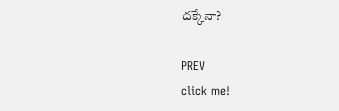దక్కేనా?

PREV
click me!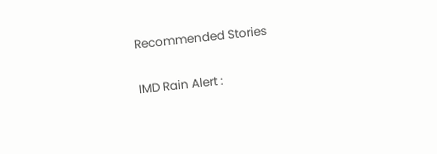Recommended Stories

IMD Rain Alert :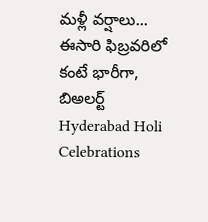మళ్లీ వర్షాలు... ఈసారి ఫిబ్రవరిలో కంటే భారీగా, బిఅలర్ట్
Hyderabad Holi Celebrations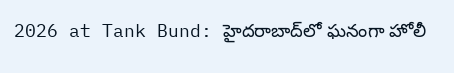2026 at Tank Bund: హైదరాబాద్‌లో ఘనంగా హోలీ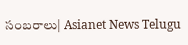సంబరాలు| Asianet News Telugu